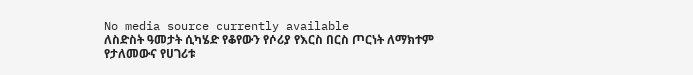No media source currently available
ለስድስት ዓመታት ሲካሄድ የቆየውን የሶሪያ የእርስ በርስ ጦርነት ለማክተም የታለመውና የሀገሪቱ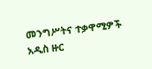መንግሥትና ተቃዋሚዎች አዲስ ዙር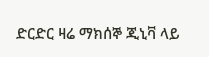ድርድር ዛሬ ማክሰኞ ጂኒቫ ላይ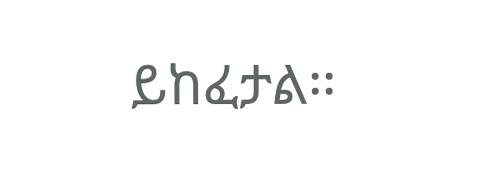ይከፈታል፡፡